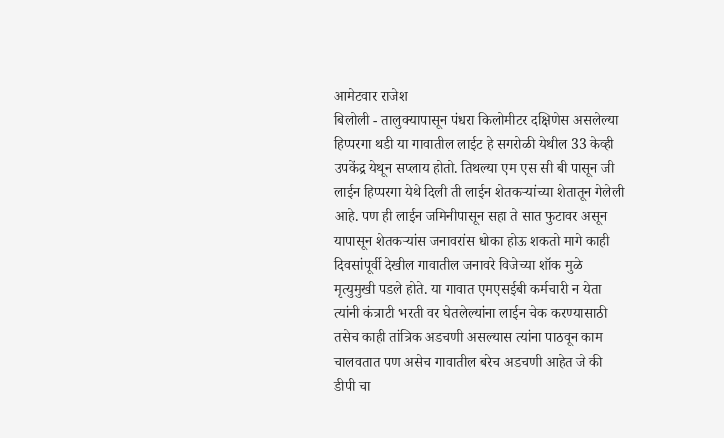आमेटवार राजेश
बिलोली - तालुक्यापासून पंधरा किलोमीटर दक्षिणेस असलेल्या हिप्परगा थडी या गावातील लाईट हे सगरोळी येथील 33 केव्ही उपकेंद्र येथून सप्लाय होतो. तिथल्या एम एस सी बी पासून जी लाईन हिप्परगा येथे दिली ती लाईन शेतकऱ्यांच्या शेतातून गेलेली आहे. पण ही लाईन जमिनीपासून सहा ते सात फुटावर असून यापासून शेतकऱ्यांस जनावरांस धोका होऊ शकतो मागे काही दिवसांपूर्वी देखील गावातील जनावरे विजेच्या शॉक मुळे मृत्युमुखी पडले होते. या गावात एमएसईबी कर्मचारी न येता त्यांनी कंत्राटी भरती वर घेतलेल्यांना लाईन चेक करण्यासाठी तसेच काही तांत्रिक अडचणी असल्यास त्यांना पाठवून काम चालवतात पण असेच गावातील बरेच अडचणी आहेत जे की डीपी चा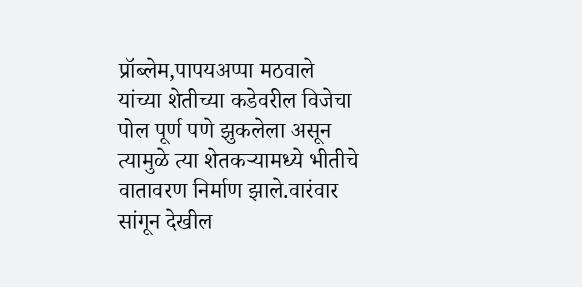प्रॉब्लेम,पापयअप्पा मठवाले यांच्या शेतीच्या कडेवरील विजेचा पोल पूर्ण पणे झुकलेला असून त्यामुळे त्या शेतकऱ्यामध्ये भीतीचे वातावरण निर्माण झाले.वारंवार सांगून देखील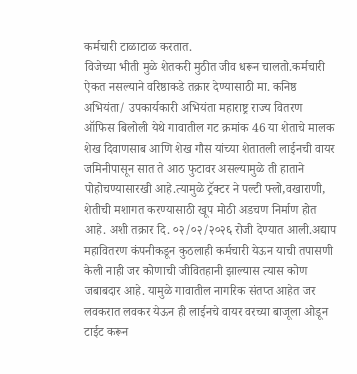कर्मचारी टाळाटाळ करतात.
विजेच्या भीती मुळे शेतकरी मुठीत जीव धरून चालतो.कर्मचारी ऐकत नसल्याने वरिष्ठाकडे तक्रार देण्यासाठी मा. कनिष्ठ अभियंता/ उपकार्यकारी अभियंता महाराष्ट्र राज्य वितरण ऑफिस बिलोली येथे गावातील गट क्रमांक 46 या शेताचे मालक शेख दिवाणसाब आणि शेख गौस यांच्या शेतातली लाईनची वायर जमिनीपासून सात ते आठ फुटावर असल्यामुळे ती हाताने पोहोचण्यासारखी आहे.त्यामुळे ट्रॅक्टर ने पल्टी फ्लो,वखाराणी, शेतीची मशागत करण्यासाठी खूप मोठी अडचण निर्माण होत आहे. अशी तक्रार दि. ०२/०२/२०२६ रोजी देण्यात आली.अद्याप महावितरण कंपनीकडून कुठलाही कर्मचारी येऊन याची तपासणी केली नाही जर कोणाची जीवितहानी झाल्यास त्यास कोण जबाबदार आहे. यामुळे गावातील नागरिक संतप्त आहेत जर लवकरात लवकर येऊन ही लाईनचे वायर वरच्या बाजूला ओडून टाईट करून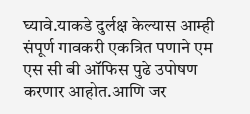घ्यावे.याकडे दुर्लक्ष केल्यास आम्ही संपूर्ण गावकरी एकत्रित पणाने एम एस सी बी ऑफिस पुढे उपोषण करणार आहोत.आणि जर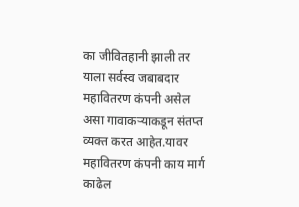का जीवितहानी झाली तर याला सर्वस्व जबाबदार महावितरण कंपनी असेल असा गावाकऱ्याकडून संतप्त व्यक्त करत आहेत.यावर महावितरण कंपनी काय मार्ग काढेल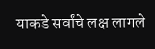याकडे सर्वांचे लक्ष लागले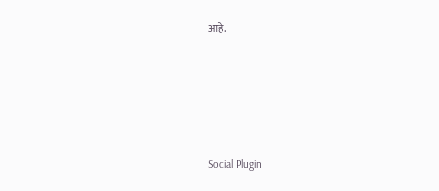आहे.





Social Plugin